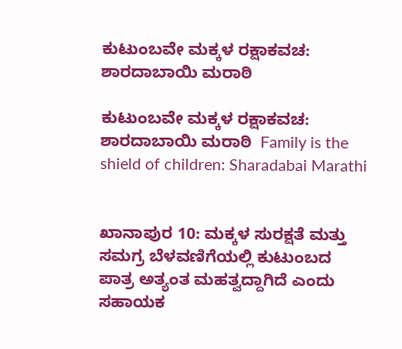ಕುಟುಂಬವೇ ಮಕ್ಕಳ ರಕ್ಷಾಕವಚ: ಶಾರದಾಬಾಯಿ ಮರಾಠಿ

ಕುಟುಂಬವೇ ಮಕ್ಕಳ ರಕ್ಷಾಕವಚ: ಶಾರದಾಬಾಯಿ ಮರಾಠಿ  Family is the shield of children: Sharadabai Marathi


ಖಾನಾಪುರ 10: ಮಕ್ಕಳ ಸುರಕ್ಷತೆ ಮತ್ತು ಸಮಗ್ರ ಬೆಳವಣಿಗೆಯಲ್ಲಿ ಕುಟುಂಬದ ಪಾತ್ರ ಅತ್ಯಂತ ಮಹತ್ವದ್ದಾಗಿದೆ ಎಂದು ಸಹಾಯಕ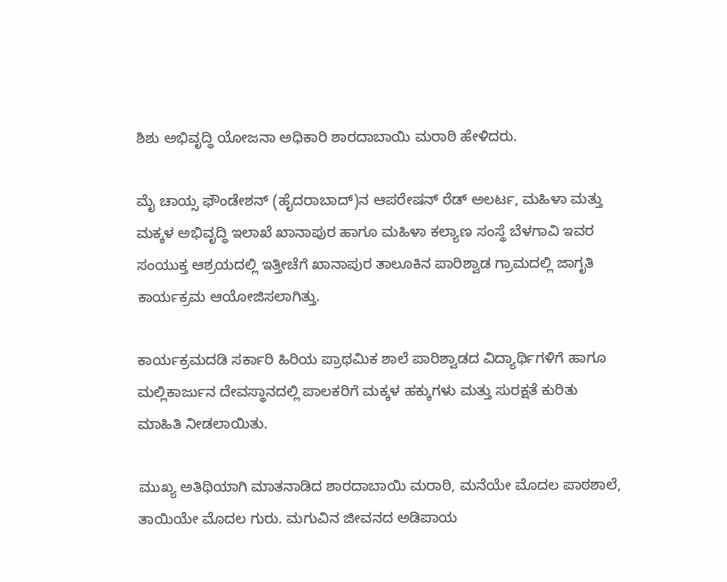ಶಿಶು ಅಭಿವೃದ್ಧಿ ಯೋಜನಾ ಅಧಿಕಾರಿ ಶಾರದಾಬಾಯಿ ಮರಾಠಿ ಹೇಳಿದರು.

ಮೈ ಚಾಯ್ಸ ಫೌಂಡೇಶನ್ (ಹೈದರಾಬಾದ್)ನ ಆಪರೇಷನ್ ರೆಡ್ ಅಲರ್ಟ, ಮಹಿಳಾ ಮತ್ತು ಮಕ್ಕಳ ಅಭಿವೃದ್ಧಿ ಇಲಾಖೆ ಖಾನಾಪುರ ಹಾಗೂ ಮಹಿಳಾ ಕಲ್ಯಾಣ ಸಂಸ್ಥೆ ಬೆಳಗಾವಿ ಇವರ ಸಂಯುಕ್ತ ಆಶ್ರಯದಲ್ಲಿ ಇತ್ತೀಚೆಗೆ ಖಾನಾಪುರ ತಾಲೂಕಿನ ಪಾರಿಶ್ವಾಡ ಗ್ರಾಮದಲ್ಲಿ ಜಾಗೃತಿ ಕಾರ್ಯಕ್ರಮ ಆಯೋಜಿಸಲಾಗಿತ್ತು.

ಕಾರ್ಯಕ್ರಮದಡಿ ಸರ್ಕಾರಿ ಹಿರಿಯ ಪ್ರಾಥಮಿಕ ಶಾಲೆ ಪಾರಿಶ್ವಾಡದ ವಿದ್ಯಾರ್ಥಿಗಳಿಗೆ ಹಾಗೂ ಮಲ್ಲಿಕಾರ್ಜುನ ದೇವಸ್ಥಾನದಲ್ಲಿ ಪಾಲಕರಿಗೆ ಮಕ್ಕಳ ಹಕ್ಕುಗಳು ಮತ್ತು ಸುರಕ್ಷತೆ ಕುರಿತು ಮಾಹಿತಿ ನೀಡಲಾಯಿತು.

ಮುಖ್ಯ ಅತಿಥಿಯಾಗಿ ಮಾತನಾಡಿದ ಶಾರದಾಬಾಯಿ ಮರಾಠಿ, ಮನೆಯೇ ಮೊದಲ ಪಾಠಶಾಲೆ, ತಾಯಿಯೇ ಮೊದಲ ಗುರು. ಮಗುವಿನ ಜೀವನದ ಅಡಿಪಾಯ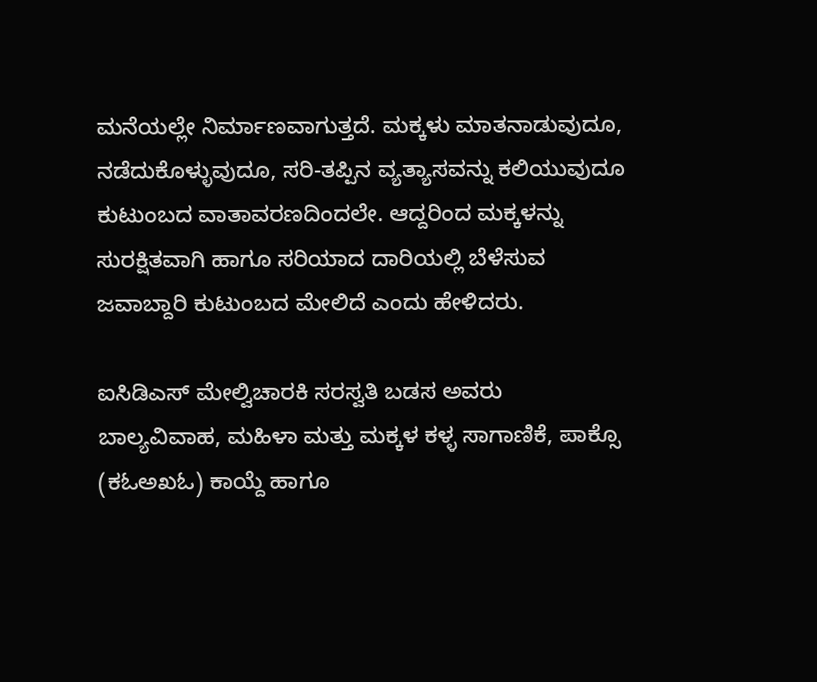ಮನೆಯಲ್ಲೇ ನಿರ್ಮಾಣವಾಗುತ್ತದೆ. ಮಕ್ಕಳು ಮಾತನಾಡುವುದೂ, ನಡೆದುಕೊಳ್ಳುವುದೂ, ಸರಿ-ತಪ್ಪಿನ ವ್ಯತ್ಯಾಸವನ್ನು ಕಲಿಯುವುದೂ ಕುಟುಂಬದ ವಾತಾವರಣದಿಂದಲೇ. ಆದ್ದರಿಂದ ಮಕ್ಕಳನ್ನು ಸುರಕ್ಷಿತವಾಗಿ ಹಾಗೂ ಸರಿಯಾದ ದಾರಿಯಲ್ಲಿ ಬೆಳೆಸುವ ಜವಾಬ್ದಾರಿ ಕುಟುಂಬದ ಮೇಲಿದೆ ಎಂದು ಹೇಳಿದರು.

ಐಸಿಡಿಎಸ್ ಮೇಲ್ವಿಚಾರಕಿ ಸರಸ್ವತಿ ಬಡಸ ಅವರು ಬಾಲ್ಯವಿವಾಹ, ಮಹಿಳಾ ಮತ್ತು ಮಕ್ಕಳ ಕಳ್ಳ ಸಾಗಾಣಿಕೆ, ಪಾಕ್ಸೊ (ಕಓಅಖಓ) ಕಾಯ್ದೆ ಹಾಗೂ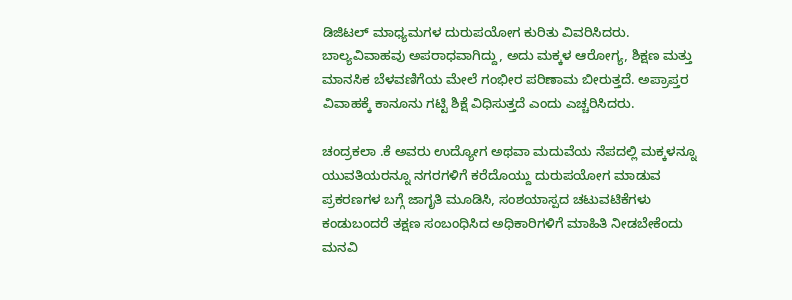ಡಿಜಿಟಲ್ ಮಾಧ್ಯಮಗಳ ದುರುಪಯೋಗ ಕುರಿತು ವಿವರಿಸಿದರು. ಬಾಲ್ಯವಿವಾಹವು ಅಪರಾಧವಾಗಿದ್ದು, ಅದು ಮಕ್ಕಳ ಆರೋಗ್ಯ, ಶಿಕ್ಷಣ ಮತ್ತು ಮಾನಸಿಕ ಬೆಳವಣಿಗೆಯ ಮೇಲೆ ಗಂಭೀರ ಪರಿಣಾಮ ಬೀರುತ್ತದೆ. ಅಪ್ರಾಪ್ತರ ವಿವಾಹಕ್ಕೆ ಕಾನೂನು ಗಟ್ಟಿ ಶಿಕ್ಷೆ ವಿಧಿಸುತ್ತದೆ ಎಂದು ಎಚ್ಚರಿಸಿದರು.

ಚಂದ್ರಕಲಾ .ಕೆ ಅವರು ಉದ್ಯೋಗ ಅಥವಾ ಮದುವೆಯ ನೆಪದಲ್ಲಿ ಮಕ್ಕಳನ್ನೂ ಯುವತಿಯರನ್ನೂ ನಗರಗಳಿಗೆ ಕರೆದೊಯ್ದು ದುರುಪಯೋಗ ಮಾಡುವ ಪ್ರಕರಣಗಳ ಬಗ್ಗೆ ಜಾಗೃತಿ ಮೂಡಿಸಿ, ಸಂಶಯಾಸ್ಪದ ಚಟುವಟಿಕೆಗಳು ಕಂಡುಬಂದರೆ ತಕ್ಷಣ ಸಂಬಂಧಿಸಿದ ಅಧಿಕಾರಿಗಳಿಗೆ ಮಾಹಿತಿ ನೀಡಬೇಕೆಂದು ಮನವಿ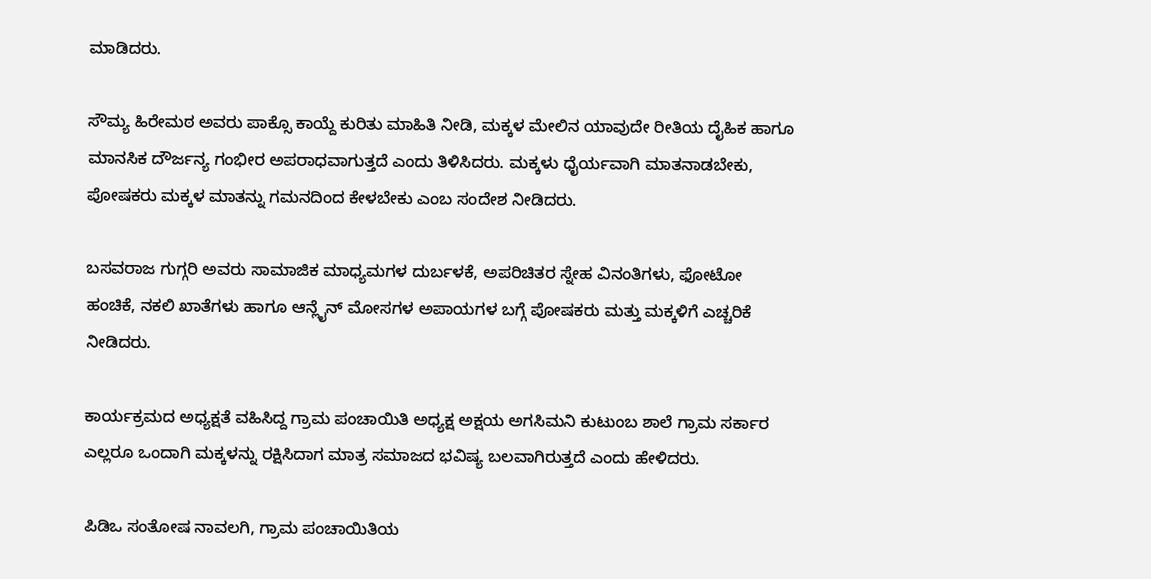ಮಾಡಿದರು.

ಸೌಮ್ಯ ಹಿರೇಮಠ ಅವರು ಪಾಕ್ಸೊ ಕಾಯ್ದೆ ಕುರಿತು ಮಾಹಿತಿ ನೀಡಿ, ಮಕ್ಕಳ ಮೇಲಿನ ಯಾವುದೇ ರೀತಿಯ ದೈಹಿಕ ಹಾಗೂ ಮಾನಸಿಕ ದೌರ್ಜನ್ಯ ಗಂಭೀರ ಅಪರಾಧವಾಗುತ್ತದೆ ಎಂದು ತಿಳಿಸಿದರು. ಮಕ್ಕಳು ಧೈರ್ಯವಾಗಿ ಮಾತನಾಡಬೇಕು, ಪೋಷಕರು ಮಕ್ಕಳ ಮಾತನ್ನು ಗಮನದಿಂದ ಕೇಳಬೇಕು ಎಂಬ ಸಂದೇಶ ನೀಡಿದರು.

ಬಸವರಾಜ ಗುಗ್ಗರಿ ಅವರು ಸಾಮಾಜಿಕ ಮಾಧ್ಯಮಗಳ ದುರ್ಬಳಕೆ, ಅಪರಿಚಿತರ ಸ್ನೇಹ ವಿನಂತಿಗಳು, ಫೋಟೋ ಹಂಚಿಕೆ, ನಕಲಿ ಖಾತೆಗಳು ಹಾಗೂ ಆನ್ಲೈನ್ ಮೋಸಗಳ ಅಪಾಯಗಳ ಬಗ್ಗೆ ಪೋಷಕರು ಮತ್ತು ಮಕ್ಕಳಿಗೆ ಎಚ್ಚರಿಕೆ ನೀಡಿದರು.

ಕಾರ್ಯಕ್ರಮದ ಅಧ್ಯಕ್ಷತೆ ವಹಿಸಿದ್ದ ಗ್ರಾಮ ಪಂಚಾಯಿತಿ ಅಧ್ಯಕ್ಷ ಅಕ್ಷಯ ಅಗಸಿಮನಿ ಕುಟುಂಬ ಶಾಲೆ ಗ್ರಾಮ ಸರ್ಕಾರ ಎಲ್ಲರೂ ಒಂದಾಗಿ ಮಕ್ಕಳನ್ನು ರಕ್ಷಿಸಿದಾಗ ಮಾತ್ರ ಸಮಾಜದ ಭವಿಷ್ಯ ಬಲವಾಗಿರುತ್ತದೆ ಎಂದು ಹೇಳಿದರು.

ಪಿಡಿಒ ಸಂತೋಷ ನಾವಲಗಿ, ಗ್ರಾಮ ಪಂಚಾಯಿತಿಯ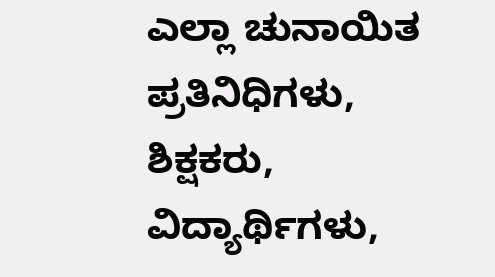ಎಲ್ಲಾ ಚುನಾಯಿತ ಪ್ರತಿನಿಧಿಗಳು, ಶಿಕ್ಷಕರು, ವಿದ್ಯಾರ್ಥಿಗಳು,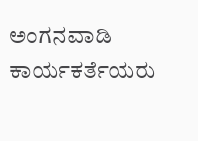ಅಂಗನವಾಡಿ ಕಾರ್ಯಕರ್ತೆಯರು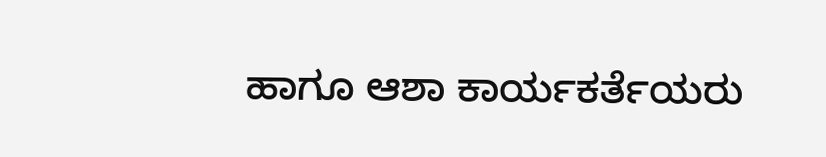ಹಾಗೂ ಆಶಾ ಕಾರ್ಯಕರ್ತೆಯರು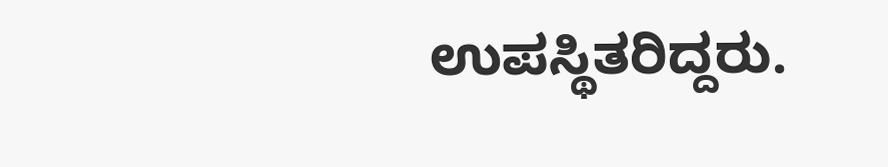ಉಪಸ್ಥಿತರಿದ್ದರು.